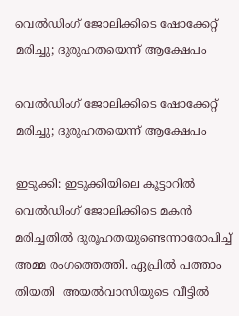വെല്‍ഡിംഗ് ജോലിക്കിടെ ഷോക്കേറ്റ് മരിച്ചു; ദുരുഹതയെന്ന് ആക്ഷേപം

വെല്‍ഡിംഗ് ജോലിക്കിടെ ഷോക്കേറ്റ് മരിച്ചു; ദുരുഹതയെന്ന് ആക്ഷേപം

ഇടുക്കി: ഇടുക്കിയിലെ കൂട്ടാറില്‍ വെല്‍ഡിംഗ് ജോലിക്കിടെ മകന്‍ മരിച്ചതില്‍ ദുരൂഹതയുണ്ടെന്നാരോപിച്ച് അമ്മ രംഗത്തെത്തി. ഏപ്രില്‍ പത്താം തിയതി  അയല്‍വാസിയുടെ വീട്ടില്‍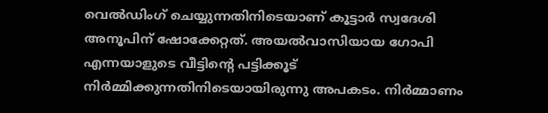വെല്‍ഡിംഗ് ചെയ്യുന്നതിനിടെയാണ് കൂട്ടാര്‍ സ്വദേശി അനൂപിന് ഷോക്കേറ്റത്. അയല്‍വാസിയായ ഗോപി എന്നയാളുടെ വീട്ടിന്റെ പട്ടിക്കൂട് നിര്‍മ്മിക്കുന്നതിനിടെയായിരുന്നു അപകടം. നിര്‍മ്മാണം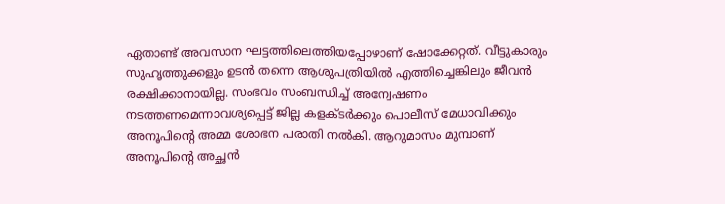ഏതാണ്ട് അവസാന ഘട്ടത്തിലെത്തിയപ്പോഴാണ് ഷോക്കേറ്റത്. വീട്ടുകാരും സുഹൃത്തുക്കളും ഉടന്‍ തന്നെ ആശുപത്രിയില്‍ എത്തിച്ചെങ്കിലും ജീവന്‍ രക്ഷിക്കാനായില്ല. സംഭവം സംബന്ധിച്ച് അന്വേഷണം നടത്തണമെന്നാവശ്യപ്പെട്ട് ജില്ല കളക്ടര്‍ക്കും പൊലീസ് മേധാവിക്കും അനൂപിന്റെ അമ്മ ശോഭന പരാതി നല്‍കി. ആറുമാസം മുമ്പാണ് അനൂപിന്റെ അച്ഛന്‍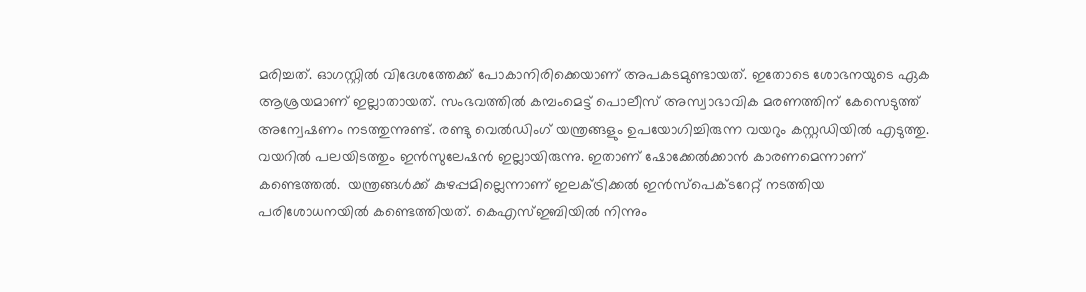മരിച്ചത്. ഓഗസ്റ്റില്‍ വിദേശത്തേക്ക് പോകാനിരിക്കെയാണ് അപകടമുണ്ടായത്. ഇതോടെ ശോഭനയുടെ ഏക ആശ്രയമാണ് ഇല്ലാതായത്. സംഭവത്തില്‍ കമ്പംമെട്ട് പൊലീസ് അസ്വാഭാവിക മരണത്തിന് കേസെടുത്ത് അന്വേഷണം നടത്തുന്നുണ്ട്. രണ്ടു വെല്‍ഡിംഗ് യന്ത്രങ്ങളും ഉപയോഗിച്ചിരുന്ന വയറും കസ്റ്റഡിയില്‍ എടുത്തു. വയറില്‍ പലയിടത്തും ഇന്‍സുലേഷന്‍ ഇല്ലായിരുന്നു. ഇതാണ് ഷോക്കേല്‍ക്കാന്‍ കാരണമെന്നാണ് കണ്ടെത്തല്‍.  യന്ത്രങ്ങള്‍ക്ക് കുഴപ്പമില്ലെന്നാണ് ഇലക്ട്രിക്കല്‍ ഇന്‍സ്‌പെക്ടറേറ്റ് നടത്തിയ പരിശോധനയില്‍ കണ്ടെത്തിയത്. കെഎസ്ഇബിയില്‍ നിന്നും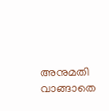അനുമതി വാങ്ങാതെ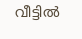വീട്ടില്‍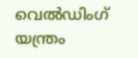വെല്‍ഡിംഗ് യന്ത്രം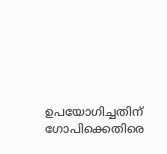ഉപയോഗിച്ചതിന് ഗോപിക്കെതിരെ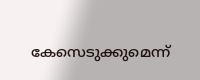കേസെടുക്കുമെന്ന്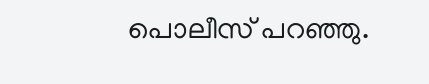പൊലീസ് പറഞ്ഞു.